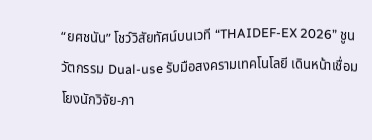“ยศชนัน” โชว์วิสัยทัศน์บนเวที “THAIDEF-EX 2026” ชูนวัตกรรม Dual-use รับมือสงครามเทคโนโลยี เดินหน้าเชื่อมโยงนักวิจัย-ภา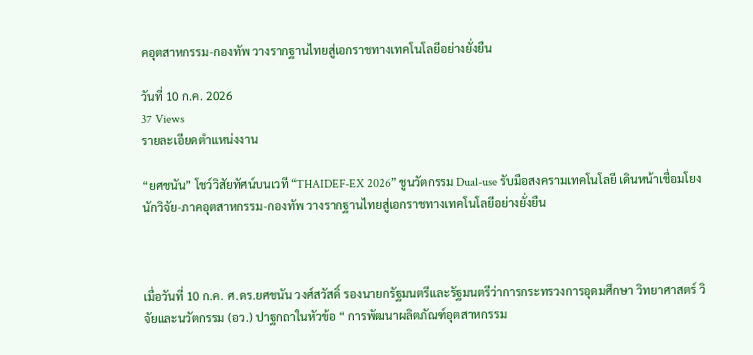คอุตสาหกรรม-กองทัพ วางรากฐานไทยสู่เอกราชทางเทคโนโลยีอย่างยั่งยืน

วันที่ 10 ก.ค. 2026
37 Views
รายละเอียดตำแหน่งงาน

“ยศชนัน” โชว์วิสัยทัศน์บนเวที “THAIDEF-EX 2026” ชูนวัตกรรม Dual-use รับมือสงครามเทคโนโลยี เดินหน้าเชื่อมโยงนักวิจัย-ภาคอุตสาหกรรม-กองทัพ วางรากฐานไทยสู่เอกราชทางเทคโนโลยีอย่างยั่งยืน



เมื่อวันที่ 10 ก.ค. ศ.ดร.ยศชนัน วงศ์สวัสดิ์ รองนายกรัฐมนตรีและรัฐมนตรีว่าการกระทรวงการอุดมศึกษา วิทยาศาสตร์ วิจัยและนวัตกรรม (อว.) ปาฐกถาในหัวข้อ “ การพัฒนาผลิตภัณฑ์อุตสาหกรรม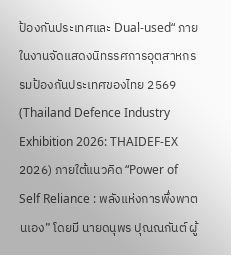ป้องกันประเทศและ Dual-used“ ภายในงานจัดแสดงนิทรรศการอุตสาหกรรมป้องกันประเทศของไทย 2569 (Thailand Defence Industry Exhibition 2026: THAIDEF-EX 2026) ภายใต้แนวคิด “Power of Self Reliance : พลังแห่งการพึ่งพาตนเอง” โดยมี นายดนุพร ปุณณกันต์ ผู้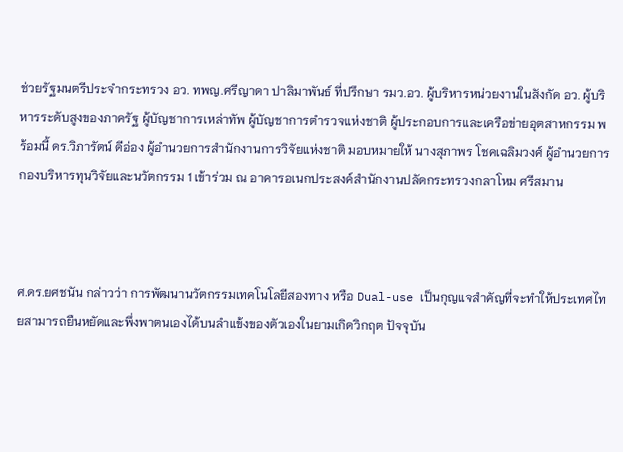ช่วยรัฐมนตรีประจำกระทรวง อว. ทพญ.ศรีญาดา ปาลิมาพันธ์ ที่ปรึกษา รมว.อว. ผู้บริหารหน่วยงานในสังกัด อว. ผู้บริหารระดับสูงของภาครัฐ ผู้บัญชาการเหล่าทัพ ผู้บัญชาการตำรวจแห่งชาติ ผู้ประกอบการและเครือข่ายอุตสาหกรรม พร้อมนี้ ดร.วิภารัตน์ ดีอ่อง ผู้อำนวยการสำนักงานการวิจัยแห่งชาติ มอบหมายให้ นางสุภาพร โชคเฉลิมวงศ์ ผู้อำนวยการกองบริหารทุนวิจัยและนวัตกรรม 1 เข้าร่วม ณ อาคารอเนกประสงค์สำนักงานปลัดกระทรวงกลาโหม ศรีสมาน



ศ.ดร.ยศชนัน กล่าวว่า การพัฒนานวัตกรรมเทคโนโลยีสองทาง หรือ Dual-use เป็นกุญแจสำคัญที่จะทำให้ประเทศไทยสามารถยืนหยัดและพึ่งพาตนเองได้บนลำแข้งของตัวเองในยามเกิดวิกฤต ปัจจุบัน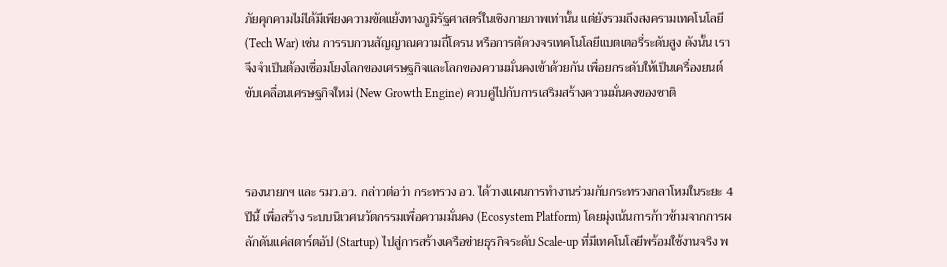ภัยคุกคามไม่ได้มีเพียงความขัดแย้งทางภูมิรัฐศาสตร์ในเชิงกายภาพเท่านั้น แต่ยังรวมถึงสงครามเทคโนโลยี (Tech War) เช่น การรบกวนสัญญาณความถี่โดรน หรือการตัดวงจรเทคโนโลยีแบตเตอรี่ระดับสูง ดังนั้น เราจึงจำเป็นต้องเชื่อมโยงโลกของเศรษฐกิจและโลกของความมั่นคงเข้าด้วยกัน เพื่อยกระดับให้เป็นเครื่องยนต์ขับเคลื่อนเศรษฐกิจใหม่ (New Growth Engine) ควบคู่ไปกับการเสริมสร้างความมั่นคงของชาติ



รองนายกฯ และ รมว.อว. กล่าวต่อว่า กระทรวง อว. ได้วางแผนการทำงานร่วมกับกระทรวงกลาโหมในระยะ 4 ปีนี้ เพื่อสร้าง ระบบนิเวศนวัตกรรมเพื่อความมั่นคง (Ecosystem Platform) โดยมุ่งเน้นการก้าวข้ามจากการผลักดันแค่สตาร์ตอัป (Startup) ไปสู่การสร้างเครือข่ายธุรกิจระดับ Scale-up ที่มีเทคโนโลยีพร้อมใช้งานจริง พ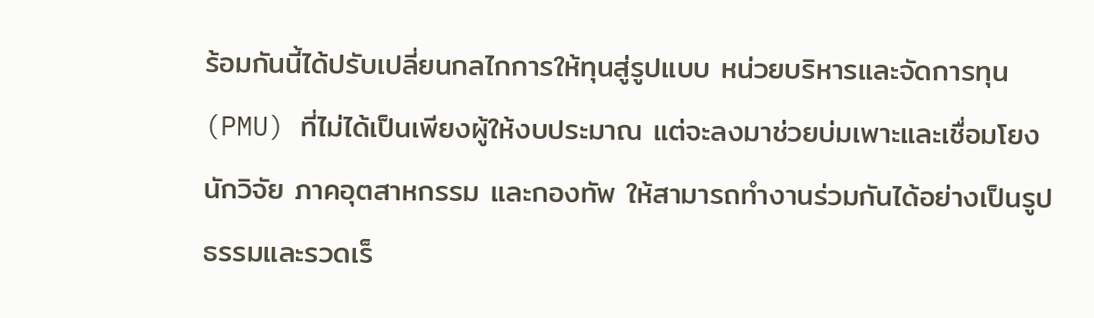ร้อมกันนี้ได้ปรับเปลี่ยนกลไกการให้ทุนสู่รูปแบบ หน่วยบริหารและจัดการทุน (PMU) ที่ไม่ได้เป็นเพียงผู้ให้งบประมาณ แต่จะลงมาช่วยบ่มเพาะและเชื่อมโยงนักวิจัย ภาคอุตสาหกรรม และกองทัพ ให้สามารถทำงานร่วมกันได้อย่างเป็นรูปธรรมและรวดเร็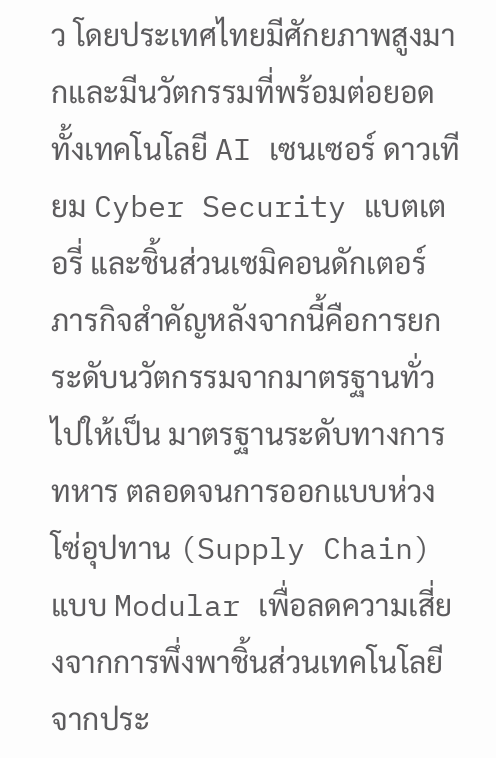ว โดยประเทศไทยมีศักยภาพสูงมากและมีนวัตกรรมที่พร้อมต่อยอด ทั้งเทคโนโลยี AI เซนเซอร์ ดาวเทียม Cyber Security แบตเตอรี่ และชิ้นส่วนเซมิคอนดักเตอร์ ภารกิจสำคัญหลังจากนี้คือการยกระดับนวัตกรรมจากมาตรฐานทั่วไปให้เป็น มาตรฐานระดับทางการทหาร ตลอดจนการออกแบบห่วงโซ่อุปทาน (Supply Chain) แบบ Modular เพื่อลดความเสี่ยงจากการพึ่งพาชิ้นส่วนเทคโนโลยีจากประ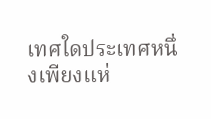เทศใดประเทศหนึ่งเพียงแห่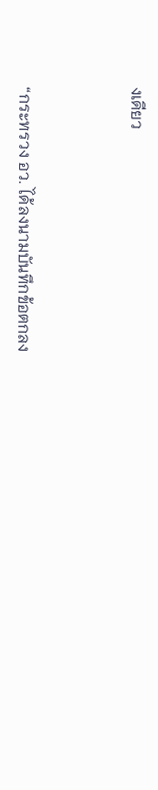งเดียว



“กระทรวง อว. ได้ลงนามบันทึกข้อตกลง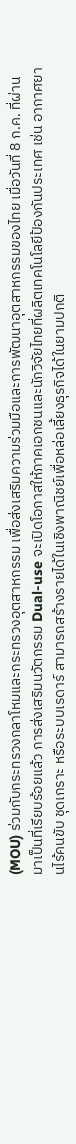(MOU) ร่วมกับกระทรวงกลาโหมและกระทรวงอุตสาหกรรม เพื่อส่งเสริมความร่วมมือและการพัฒนาอุตสาหกรรมของไทย เมื่อวันที่ 8 ก.ค. ที่ผ่านมาเป็นที่เรียบร้อยแล้ว การส่งเสริมนวัตกรรม Dual-use จะเปิดโอกาสให้ภาคเอกชนและนักวิจัยไทยที่ผลิตเทคโนโลยีป้องกันประเทศ เช่น อากาศยานไร้คนขับ ชุดเกราะ หรือระบบเรดาร์ สามารถสร้างรายได้ในเชิงพาณิชย์เพื่อหล่อเลี้ยงธุรกิจได้ในยามปกติ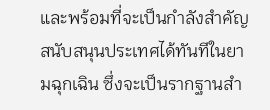และพร้อมที่จะเป็นกำลังสำคัญสนับสนุนประเทศได้ทันทีในยามฉุกเฉิน ซึ่งจะเป็นรากฐานสำ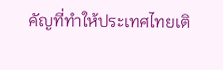คัญที่ทำให้ประเทศไทยเติ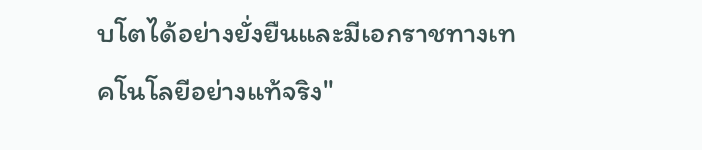บโตได้อย่างยั่งยืนและมีเอกราชทางเทคโนโลยีอย่างแท้จริง"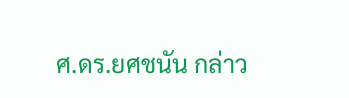ศ.ดร.ยศชนัน กล่าว